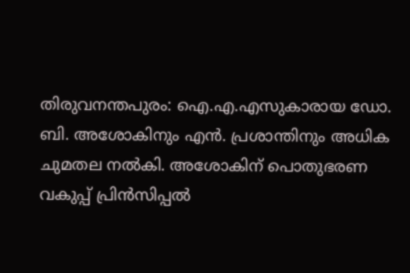തിരുവനന്തപുരം: ഐ.എ.എസുകാരായ ഡോ. ബി. അശോകിനും എൻ. പ്രശാന്തിനും അധിക ചുമതല നൽകി. അശോകിന് പൊതുഭരണ വകുപ്പ് പ്രിൻസിപ്പൽ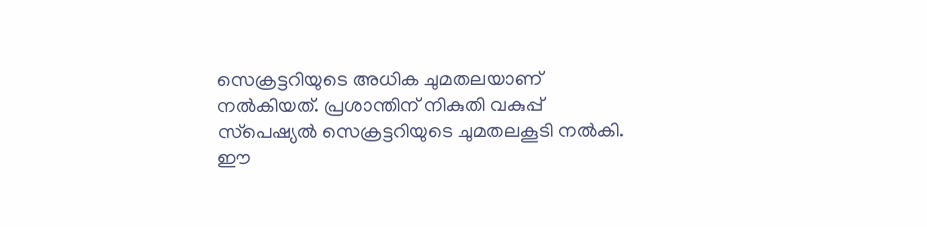സെക്രട്ടറിയുടെ അധിക ചുമതലയാണ് നൽകിയത്. പ്രശാന്തിന് നികുതി വകുപ്പ് സ്‌പെഷ്യൽ സെക്രട്ടറിയുടെ ചുമതലകൂടി നൽകി. ഈ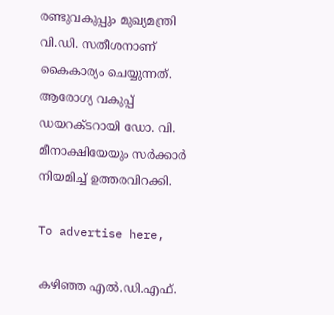രണ്ടുവകുപ്പും മുഖ്യമന്ത്രി വി.ഡി. സതീശനാണ് കൈകാര്യം ചെയ്യുന്നത്. ആരോഗ്യ വകുപ്പ് ഡയറക്ടറായി ഡോ. വി. മീനാക്ഷിയേയും സർക്കാർ നിയമിച്ച് ഉത്തരവിറക്കി.

To advertise here,

കഴിഞ്ഞ എൽ.ഡി.എഫ്.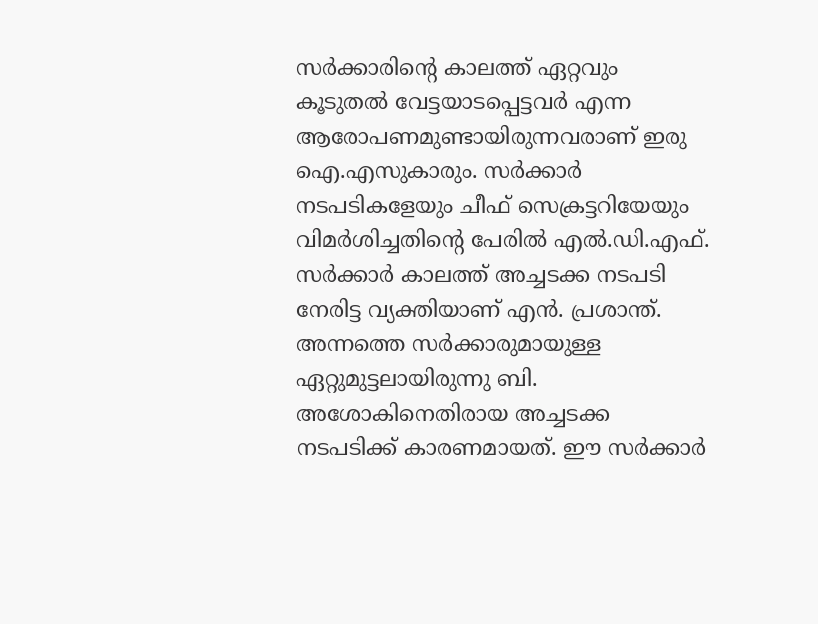സർക്കാരിന്റെ കാലത്ത് ഏറ്റവും കൂടുതൽ വേട്ടയാടപ്പെട്ടവർ എന്ന ആരോപണമുണ്ടായിരുന്നവരാണ് ഇരു ഐ.എസുകാരും. സർക്കാർ നടപടികളേയും ചീഫ് സെക്രട്ടറിയേയും വിമർശിച്ചതിന്റെ പേരിൽ എൽ.ഡി.എഫ്. സർക്കാർ കാലത്ത് അച്ചടക്ക നടപടി നേരിട്ട വ്യക്തിയാണ് എൻ. പ്രശാന്ത്. അന്നത്തെ സർക്കാരുമായുള്ള ഏറ്റുമുട്ടലായിരുന്നു ബി. അശോകിനെതിരായ അച്ചടക്ക നടപടിക്ക് കാരണമായത്. ഈ സർക്കാർ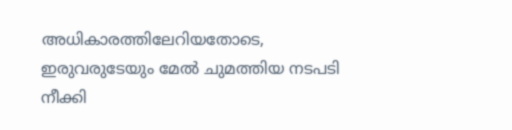അധികാരത്തിലേറിയതോടെ, ഇരുവരുടേയും മേൽ ചുമത്തിയ നടപടി നീക്കി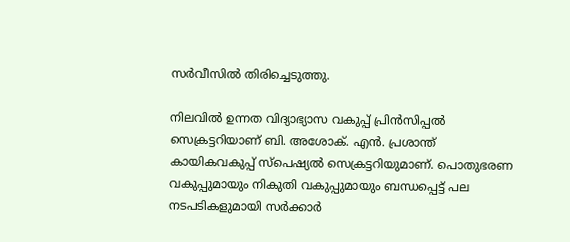സർവീസിൽ തിരിച്ചെടുത്തു.

നിലവിൽ ഉന്നത വിദ്യാഭ്യാസ വകുപ്പ് പ്രിൻസിപ്പൽ സെക്രട്ടറിയാണ് ബി. അശോക്. എൻ. പ്രശാന്ത് കായികവകുപ്പ് സ്‌പെഷ്യൽ സെക്രട്ടറിയുമാണ്. പൊതുഭരണ വകുപ്പുമായും നികുതി വകുപ്പുമായും ബന്ധപ്പെട്ട് പല നടപടികളുമായി സർക്കാർ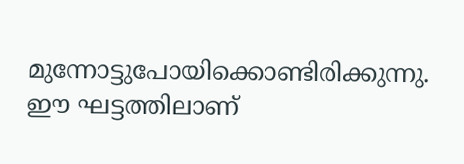മുന്നോട്ടുപോയിക്കൊണ്ടിരിക്കുന്നു. ഈ ഘട്ടത്തിലാണ്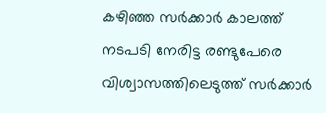കഴിഞ്ഞ സർക്കാർ കാലത്ത് നടപടി നേരിട്ട രണ്ടുപേരെ വിശ്വാസത്തിലെടുത്ത് സർക്കാർ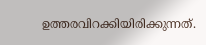ഉത്തരവിറക്കിയിരിക്കുന്നത്.